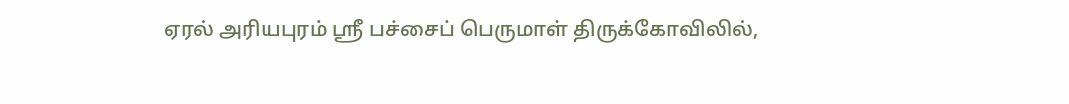ஏரல் அரியபுரம் ஸ்ரீ பச்சைப் பெருமாள் திருக்கோவிலில்,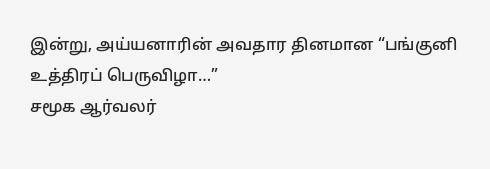இன்று, அய்யனாரின் அவதார தினமான “பங்குனி உத்திரப் பெருவிழா…”
சமூக ஆர்வலர்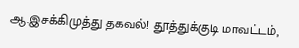ஆ.இசக்கிமுத்து தகவல்! தூத்துக்குடி மாவட்டம்,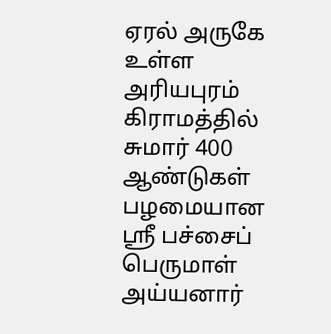ஏரல் அருகே உள்ள அரியபுரம் கிராமத்தில் சுமார் 400 ஆண்டுகள் பழமையான ஸ்ரீ பச்சைப் பெருமாள் அய்யனார்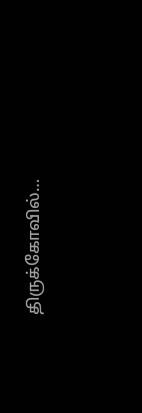திருக்கோவில்…